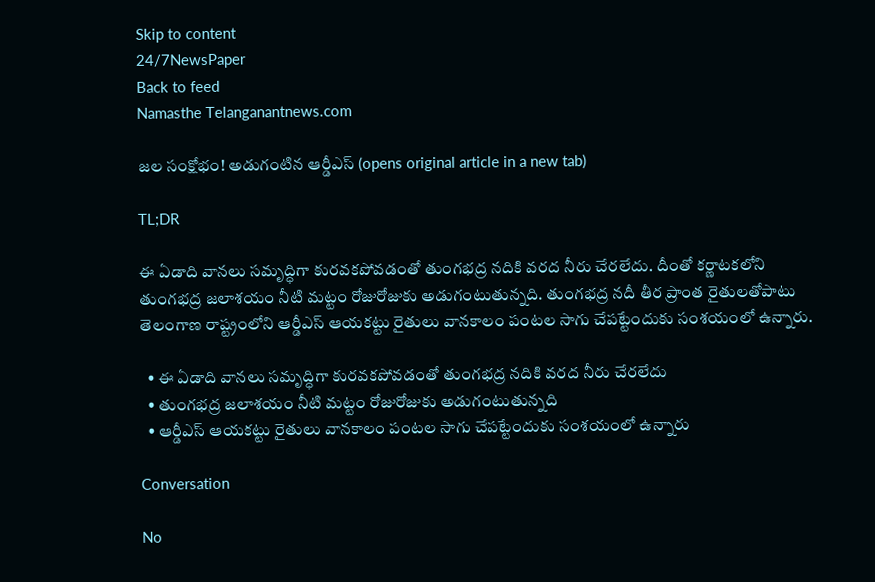Skip to content
24/7NewsPaper
Back to feed
Namasthe Telanganantnews.com

జల సంక్షోభం! అడుగంటిన ఆర్డీఎస్ (opens original article in a new tab)

TL;DR

ఈ ఏడాది వానలు సమృద్ధిగా కురవకపోవడంతో తుంగభద్ర నదికి వరద నీరు చేరలేదు. దీంతో కర్ణాటకలోని తుంగభద్ర జలాశయం నీటి మట్టం రోజురోజుకు అడుగంటుతున్నది. తుంగభద్ర నదీ తీర ప్రాంత రైతులతోపాటు తెలంగాణ రాష్ట్రంలోని ఆర్డీఎస్ ఆయకట్టు రైతులు వానకాలం పంటల సాగు చేపట్టేందుకు సంశయంలో ఉన్నారు.

  • ఈ ఏడాది వానలు సమృద్ధిగా కురవకపోవడంతో తుంగభద్ర నదికి వరద నీరు చేరలేదు
  • తుంగభద్ర జలాశయం నీటి మట్టం రోజురోజుకు అడుగంటుతున్నది
  • ఆర్డీఎస్ ఆయకట్టు రైతులు వానకాలం పంటల సాగు చేపట్టేందుకు సంశయంలో ఉన్నారు

Conversation

No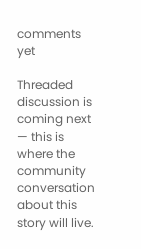comments yet

Threaded discussion is coming next — this is where the community conversation about this story will live.